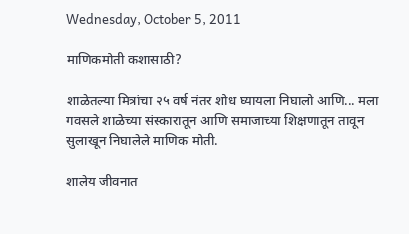Wednesday, October 5, 2011

माणिकमोती कशासाठी?

शाळेतल्या मित्रांचा २५ वर्ष नंतर शोध घ्यायला निघालो आणि... मला गवसले शाळेच्या संस्कारातून आणि समाजाच्या शिक्षणातून तावून सुलाखून निघालेले माणिक मोती.

शालेय जीवनात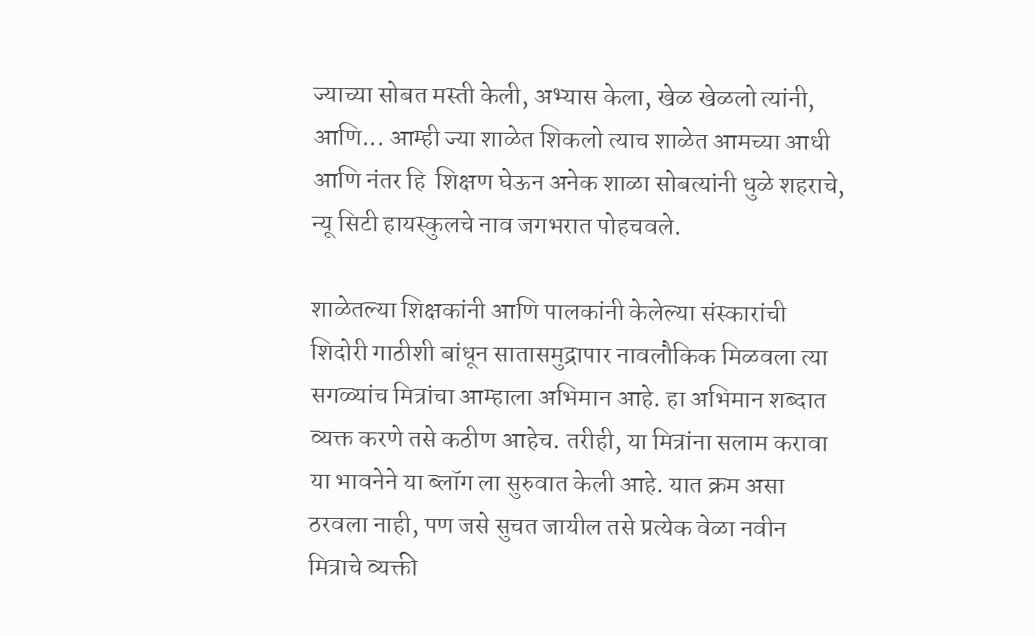ज्याच्या सोबत मस्ती केली, अभ्यास केला, खेळ खेळलो त्यांनी, आणि... आम्ही ज्या शाळेत शिकलो त्याच शाळेत आमच्या आधी आणि नंतर हि  शिक्षण घेऊन अनेक शाळा सोबत्यांनी धुळे शहराचे, न्यू सिटी हायस्कुलचे नाव जगभरात पोहचवले.

शाळेतल्या शिक्षकांनी आणि पालकांनी केलेल्या संस्कारांची शिदोरी गाठीशी बांधून सातासमुद्रापार नावलौकिक मिळवला त्या सगळ्यांच मित्रांचा आम्हाला अभिमान आहे. हा अभिमान शब्दात व्यक्त करणे तसे कठीण आहेच. तरीही, या मित्रांना सलाम करावा या भावनेने या ब्लॉग ला सुरुवात केली आहे. यात क्रम असा ठरवला नाही, पण जसे सुचत जायील तसे प्रत्येक वेळा नवीन मित्राचे व्यक्ती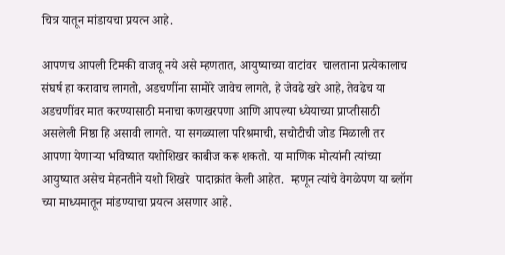चित्र यातून मांडायचा प्रयत्न आहे.

आपणच आपली टिमकी वाजवू नये असे म्हणतात, आयुष्याच्या वाटांवर  चालताना प्रत्येकालाच संघर्ष हा करावाच लागतो, अडचणींना सामोरे जावेच लागते, हे जेवढे खरे आहे, तेवढेच या अडचणींवर मात करण्यासाठी मनाचा कणखरपणा आणि आपल्या ध्येयाच्या प्राप्तीसाठी असलेली निष्ठा हि असावी लागते. या सगळ्याला परिश्रमाची, सचोटीची जोड मिळाली तर आपणा येणाऱ्या भविष्यात यशोशिखर काबीज करू शकतो. या माणिक मोत्यांनी त्यांच्या आयुष्यात असेच मेहनतीने यशो शिखरे  पादाक्रांत केली आहेत.  म्हणून त्यांचे वेगळेपण या ब्लॉग च्या माध्यमातून मांडण्याचा प्रयत्न असणार आहे.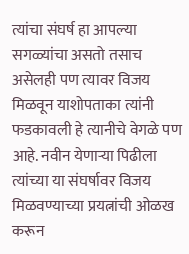त्यांचा संघर्ष हा आपल्या सगळ्यांचा असतो तसाच असेलही पण त्यावर विजय मिळवून याशोपताका त्यांनी फडकावली हे त्यानीचे वेगळे पण आहे. नवीन येणाऱ्या पिढीला त्यांच्या या संघर्षावर विजय मिळवण्याच्या प्रयत्नांची ओळख करून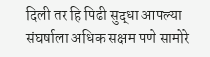दिली तर हि पिढी सुद्धा आपल्या संघर्षाला अधिक सक्षम पणे सामोरे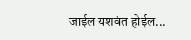जाईल यशवंत होईल...